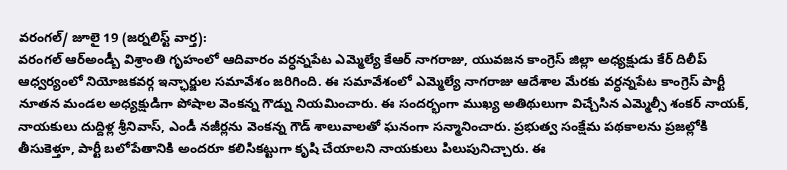వరంగల్/ జూలై 19 (జర్నలిస్ట్ వార్త):
వరంగల్ ఆర్అండ్బీ విశ్రాంతి గృహంలో ఆదివారం వర్ధన్నపేట ఎమ్మెల్యే కేఆర్ నాగరాజు, యువజన కాంగ్రెస్ జిల్లా అధ్యక్షుడు కేర్ దిలీప్ ఆధ్వర్యంలో నియోజకవర్గ ఇన్ఛార్జుల సమావేశం జరిగింది. ఈ సమావేశంలో ఎమ్మెల్యే నాగరాజు ఆదేశాల మేరకు వర్ధన్నపేట కాంగ్రెస్ పార్టీ నూతన మండల అధ్యక్షుడిగా పోషాల వెంకన్న గౌడ్ను నియమించారు. ఈ సందర్భంగా ముఖ్య అతిథులుగా విచ్చేసిన ఎమ్మెల్సీ శంకర్ నాయక్, నాయకులు దుద్దిళ్ల శ్రీనివాస్, ఎండీ నజీర్లను వెంకన్న గౌడ్ శాలువాలతో ఘనంగా సన్మానించారు. ప్రభుత్వ సంక్షేమ పథకాలను ప్రజల్లోకి తీసుకెళ్తూ, పార్టీ బలోపేతానికి అందరూ కలిసికట్టుగా కృషి చేయాలని నాయకులు పిలుపునిచ్చారు. ఈ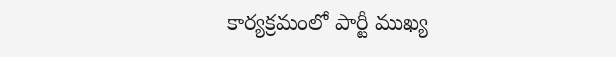కార్యక్రమంలో పార్టీ ముఖ్య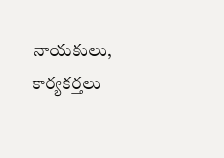నాయకులు, కార్యకర్తలు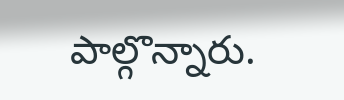పాల్గొన్నారు.